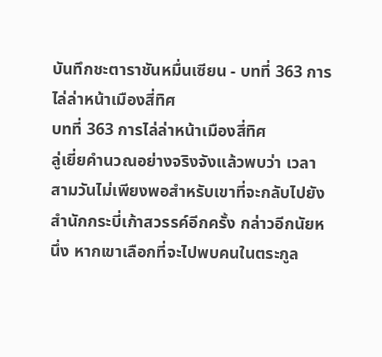บันทึกชะตาราชันหมื่นเซียน - บทที่ 363 การไล่ล่าหน้าเมืองสี่ทิศ
บทที่ 363 การไล่ล่าหน้าเมืองสี่ทิศ
ลู่เยี่ยคำนวณอย่างจริงจังแล้วพบว่า เวลาสามวันไม่เพียงพอสำหรับเขาที่จะกลับไปยังสำนักกระบี่เก้าสวรรค์อีกครั้ง กล่าวอีกนัยหนึ่ง หากเขาเลือกที่จะไปพบคนในตระกูล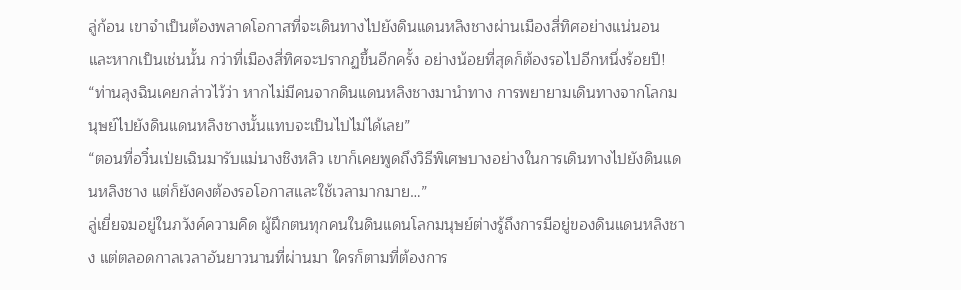ลู่ก้อน เขาจำเป็นต้องพลาดโอกาสที่จะเดินทางไปยังดินแดนหลิงชางผ่านเมืองสี่ทิศอย่างแน่นอน และหากเป็นเช่นนั้น กว่าที่เมืองสี่ทิศจะปรากฏขึ้นอีกครั้ง อย่างน้อยที่สุดก็ต้องรอไปอีกหนึ่งร้อยปี!
“ท่านลุงฉินเคยกล่าวไว้ว่า หากไม่มีคนจากดินแดนหลิงชางมานำทาง การพยายามเดินทางจากโลกมนุษย์ไปยังดินแดนหลิงชางนั้นแทบจะเป็นไปไม่ได้เลย”
“ตอนที่อวิ๋นเป่ยเฉินมารับแม่นางชิงหลิว เขาก็เคยพูดถึงวิธีพิเศษบางอย่างในการเดินทางไปยังดินแดนหลิงชาง แต่ก็ยังคงต้องรอโอกาสและใช้เวลามากมาย…”
ลู่เยี่ยจมอยู่ในภวังค์ความคิด ผู้ฝึกตนทุกคนในดินแดนโลกมนุษย์ต่างรู้ถึงการมีอยู่ของดินแดนหลิงชาง แต่ตลอดกาลเวลาอันยาวนานที่ผ่านมา ใครก็ตามที่ต้องการ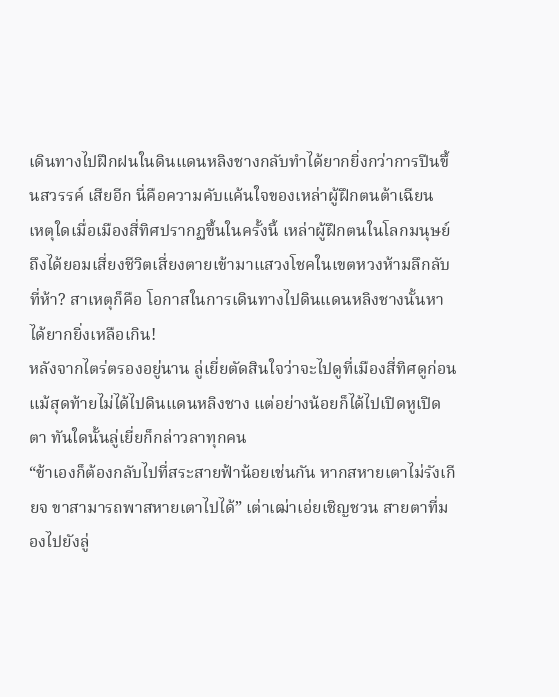เดินทางไปฝึกฝนในดินแดนหลิงชางกลับทำได้ยากยิ่งกว่าการปีนขึ้นสวรรค์ เสียอีก นี่คือความคับแค้นใจของเหล่าผู้ฝึกตนต้าเฉียน
เหตุใดเมื่อเมืองสี่ทิศปรากฏขึ้นในครั้งนี้ เหล่าผู้ฝึกตนในโลกมนุษย์ถึงได้ยอมเสี่ยงชีวิตเสี่ยงตายเข้ามาแสวงโชคในเขตหวงห้ามลึกลับที่ห้า? สาเหตุก็คือ โอกาสในการเดินทางไปดินแดนหลิงชางนั้นหาได้ยากยิ่งเหลือเกิน!
หลังจากไตร่ตรองอยู่นาน ลู่เยี่ยตัดสินใจว่าจะไปดูที่เมืองสี่ทิศดูก่อน แม้สุดท้ายไม่ได้ไปดินแดนหลิงชาง แต่อย่างน้อยก็ได้ไปเปิดหูเปิดตา ทันใดนั้นลู่เยี่ยก็กล่าวลาทุกคน
“ข้าเองก็ต้องกลับไปที่สระสายฟ้าน้อยเช่นกัน หากสหายเตาไม่รังเกียจ ขาสามารถพาสหายเตาไปได้” เต่าเฒ่าเอ่ยเชิญชวน สายตาที่มองไปยังลู่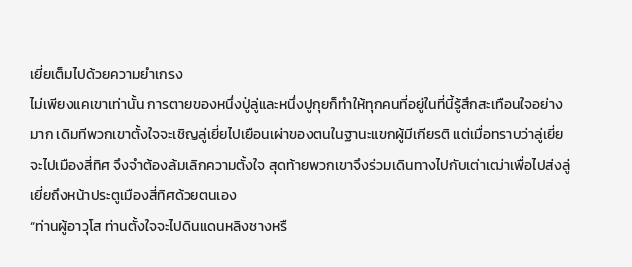เยี่ยเต็มไปด้วยความยำเกรง
ไม่เพียงแคเขาเท่านั้น การตายของหนึ่งปู่ลู่และหนึ่งปูกุยก็ทำให้ทุกคนที่อยู่ในที่นี้รู้สึกสะเทือนใจอย่างมาก เดิมทีพวกเขาตั้งใจจะเชิญลู่เยี่ยไปเยือนเผ่าของตนในฐานะแขกผู้มีเกียรติ แต่เมื่อทราบว่าลู่เยี่ยจะไปเมืองสี่ทิศ จึงจำต้องล้มเลิกความตั้งใจ สุดท้ายพวกเขาจึงร่วมเดินทางไปกับเต่าเฒ่าเพื่อไปส่งลู่เยี่ยถึงหน้าประตูเมืองสี่ทิศด้วยตนเอง
“ท่านผู้อาวุโส ท่านตั้งใจจะไปดินแดนหลิงชางหรื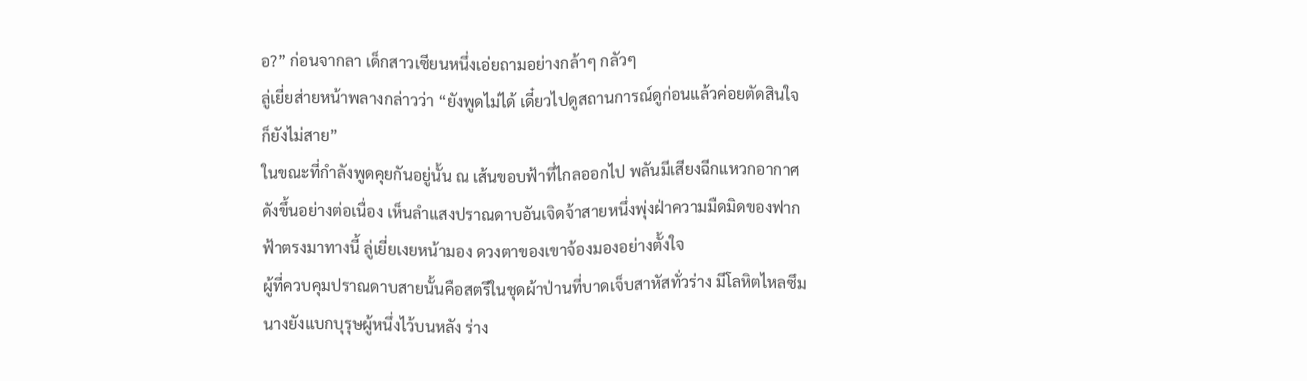อ?” ก่อนจากลา เด็กสาวเซียนหนึ่งเอ่ยถามอย่างกล้าๆ กลัวๆ
ลู่เยี่ยส่ายหน้าพลางกล่าวว่า “ยังพูดไม่ได้ เดี๋ยวไปดูสถานการณ์ดูก่อนแล้วค่อยตัดสินใจก็ยังไม่สาย”
ในขณะที่กำลังพูดคุยกันอยู่นั้น ณ เส้นขอบฟ้าที่ไกลออกไป พลันมีเสียงฉีกแหวกอากาศดังขึ้นอย่างต่อเนื่อง เห็นลำแสงปราณดาบอันเจิดจ้าสายหนึ่งพุ่งฝ่าความมืดมิดของฟากฟ้าตรงมาทางนี้ ลู่เยี่ยเงยหน้ามอง ดวงตาของเขาจ้องมองอย่างตั้งใจ
ผู้ที่ควบคุมปราณดาบสายนั้นคือสตรีในชุดผ้าป่านที่บาดเจ็บสาหัสทั่วร่าง มีโลหิตไหลซึม นางยังแบกบุรุษผู้หนึ่งไว้บนหลัง ร่าง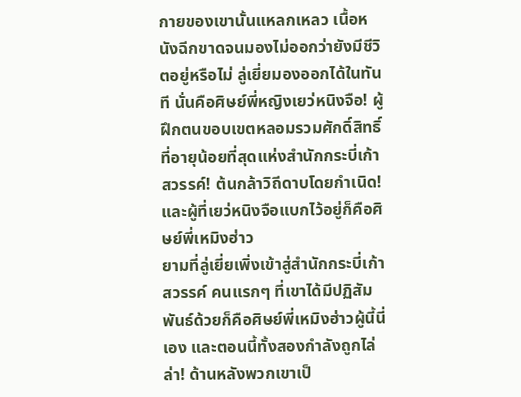กายของเขานั้นแหลกเหลว เนื้อหนังฉีกขาดจนมองไม่ออกว่ายังมีชีวิตอยู่หรือไม่ ลู่เยี่ยมองออกได้ในทันที นั่นคือศิษย์พี่หญิงเยว่หนิงจือ! ผู้ฝึกตนขอบเขตหลอมรวมศักดิ์สิทธิ์ที่อายุน้อยที่สุดแห่งสำนักกระบี่เก้าสวรรค์! ต้นกล้าวิถีดาบโดยกำเนิด! และผู้ที่เยว่หนิงจือแบกไว้อยู่ก็คือศิษย์พี่เหมิงฮ่าว
ยามที่ลู่เยี่ยเพิ่งเข้าสู่สำนักกระบี่เก้าสวรรค์ คนแรกๆ ที่เขาได้มีปฏิสัมพันธ์ด้วยก็คือศิษย์พี่เหมิงฮ่าวผู้นี้นี่เอง และตอนนี้ทั้งสองกำลังถูกไล่ล่า! ด้านหลังพวกเขาเป็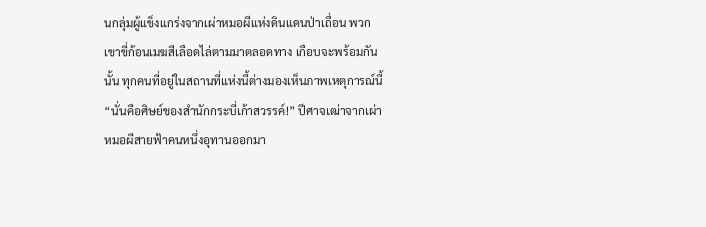นกลุ่มผู้แข็งแกร่งจากเผ่าหมอผีแห่งดินแดนป่าเถื่อน พวกเขาขี่ก้อนเมฆสีเลือดไล่ตามมาตลอดทาง เกือบจะพร้อมกันนั้น ทุกคนที่อยู่ในสถานที่แห่งนี้ต่างมองเห็นภาพเหตุการณ์นี้
“นั่นคือศิษย์ของสำนักกระบี่เก้าสวรรค์!” ปีศาจเฒ่าจากเผ่าหมอผีสายฟ้าคนหนึ่งอุทานออกมา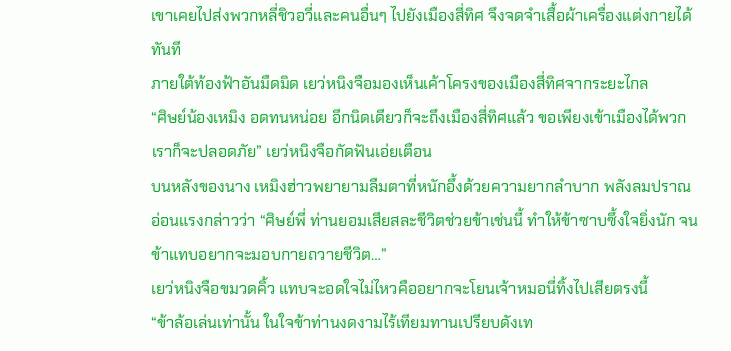เขาเคยไปส่งพวกหลี่ชิวอวี่และคนอื่นๆ ไปยังเมืองสี่ทิศ จึงจดจำเสื้อผ้าเครื่องแต่งกายได้ทันที
ภายใต้ท้องฟ้าอันมืดมิด เยว่หนิงจือมองเห็นเค้าโครงของเมืองสี่ทิศจากระยะไกล
“ศิษย์น้องเหมิง อดทนหน่อย อีกนิดเดียวก็จะถึงเมืองสี่ทิศแล้ว ขอเพียงเข้าเมืองได้พวกเราก็จะปลอดภัย” เยว่หนิงจือกัดฟันเอ่ยเตือน
บนหลังของนาง เหมิงฮ่าวพยายามลืมตาที่หนักอึ้งด้วยความยากลำบาก พลังลมปราณอ่อนแรงกล่าวว่า “ศิษย์พี่ ท่านยอมเสียสละชีวิตช่วยข้าเช่นนี้ ทำให้ข้าซาบซึ้งใจยิ่งนัก จนข้าแทบอยากจะมอบกายถวายชีวิต…”
เยว่หนิงจือขมวดคิ้ว แทบจะอดใจไม่ไหวคืออยากจะโยนเจ้าหมอนี่ทิ้งไปเสียตรงนี้
“ข้าล้อเล่นเท่านั้น ในใจข้าท่านงดงามไร้เทียมทานเปรียบดังเท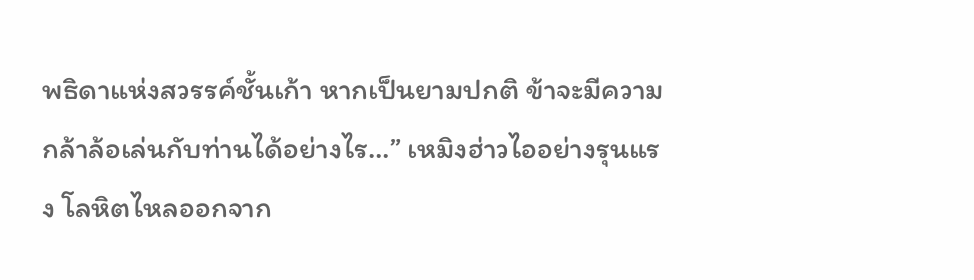พธิดาแห่งสวรรค์ชั้นเก้า หากเป็นยามปกติ ข้าจะมีความกล้าล้อเล่นกับท่านได้อย่างไร…” เหมิงฮ่าวไออย่างรุนแรง โลหิตไหลออกจาก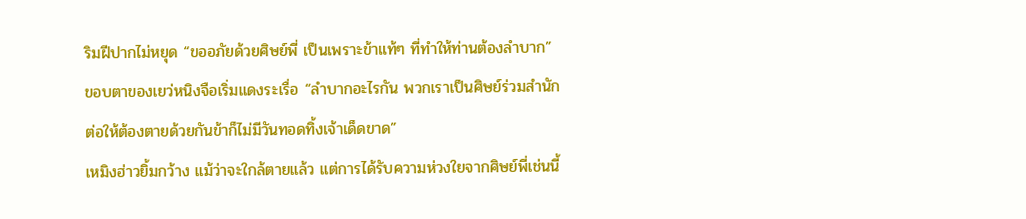ริมฝีปากไม่หยุด “ขออภัยด้วยศิษย์พี่ เป็นเพราะข้าแท้ๆ ที่ทำให้ท่านต้องลำบาก”
ขอบตาของเยว่หนิงจือเริ่มแดงระเรื่อ “ลำบากอะไรกัน พวกเราเป็นศิษย์ร่วมสำนัก ต่อให้ต้องตายด้วยกันข้าก็ไม่มีวันทอดทิ้งเจ้าเด็ดขาด”
เหมิงฮ่าวยิ้มกว้าง แม้ว่าจะใกล้ตายแล้ว แต่การได้รับความห่วงใยจากศิษย์พี่เช่นนี้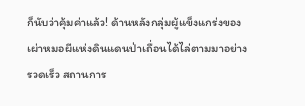ก็นับว่าคุ้มค่าแล้ว! ด้านหลังกลุ่มผู้แข็งแกร่งของเผ่าหมอผีแห่งดินแดนป่าเถื่อนได้ไล่ตามมาอย่างรวดเร็ว สถานการ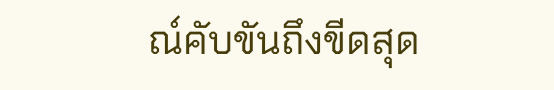ณ์คับขันถึงขีดสุด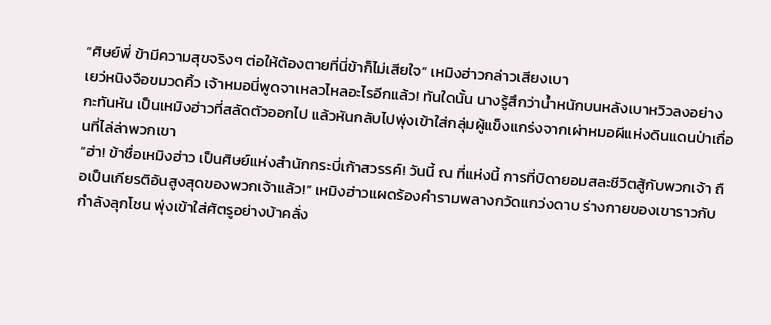“ศิษย์พี่ ข้ามีความสุขจริงๆ ต่อให้ต้องตายที่นี่ข้าก็ไม่เสียใจ” เหมิงฮ่าวกล่าวเสียงเบา
เยว่หนิงจือขมวดคิ้ว เจ้าหมอนี่พูดจาเหลวไหลอะไรอีกแล้ว! ทันใดนั้น นางรู้สึกว่าน้ำหนักบนหลังเบาหวิวลงอย่างกะทันหัน เป็นเหมิงฮ่าวที่สลัดตัวออกไป แล้วหันกลับไปพุ่งเข้าใส่กลุ่มผู้แข็งแกร่งจากเผ่าหมอผีแห่งดินแดนป่าเถื่อนที่ไล่ล่าพวกเขา
“ฮ่า! ข้าชื่อเหมิงฮ่าว เป็นศิษย์แห่งสำนักกระบี่เก้าสวรรค์! วันนี้ ณ ที่แห่งนี้ การที่บิดายอมสละชีวิตสู้กับพวกเจ้า ถือเป็นเกียรติอันสูงสุดของพวกเจ้าแล้ว!” เหมิงฮ่าวแผดร้องคำรามพลางกวัดแกว่งดาบ ร่างกายของเขาราวกับกำลังลุกโชน พุ่งเข้าใส่ศัตรูอย่างบ้าคลั่ง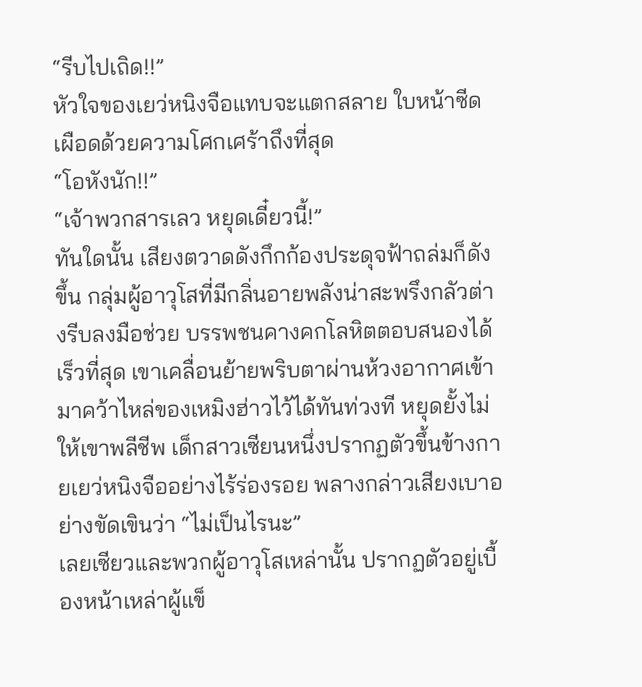“รีบไปเถิด!!”
หัวใจของเยว่หนิงจือแทบจะแตกสลาย ใบหน้าซีดเผือดด้วยความโศกเศร้าถึงที่สุด
“โอหังนัก!!”
“เจ้าพวกสารเลว หยุดเดี๋ยวนี้!”
ทันใดนั้น เสียงตวาดดังกึกก้องประดุจฟ้าถล่มก็ดังขึ้น กลุ่มผู้อาวุโสที่มีกลิ่นอายพลังน่าสะพรึงกลัวต่างรีบลงมือช่วย บรรพชนคางคกโลหิตตอบสนองได้เร็วที่สุด เขาเคลื่อนย้ายพริบตาผ่านห้วงอากาศเข้ามาคว้าไหล่ของเหมิงฮ่าวไว้ได้ทันท่วงที หยุดยั้งไม่ให้เขาพลีชีพ เด็กสาวเซียนหนึ่งปรากฏตัวขึ้นข้างกายเยว่หนิงจืออย่างไร้ร่องรอย พลางกล่าวเสียงเบาอย่างขัดเขินว่า “ไม่เป็นไรนะ”
เลยเซียวและพวกผู้อาวุโสเหล่านั้น ปรากฏตัวอยู่เบื้องหน้าเหล่าผู้แข็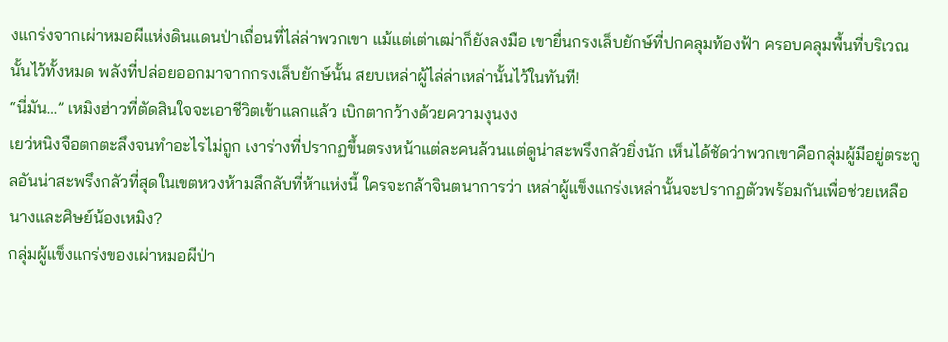งแกร่งจากเผ่าหมอผีแห่งดินแดนป่าเถื่อนที่ไล่ล่าพวกเขา แม้แต่เต่าเฒ่าก็ยังลงมือ เขายื่นกรงเล็บยักษ์ที่ปกคลุมท้องฟ้า ครอบคลุมพื้นที่บริเวณนั้นไว้ทั้งหมด พลังที่ปล่อยออกมาจากกรงเล็บยักษ์นั้น สยบเหล่าผู้ไล่ล่าเหล่านั้นไว้ในทันที!
“นี่มัน…” เหมิงฮ่าวที่ตัดสินใจจะเอาชีวิตเข้าแลกแล้ว เบิกตากว้างด้วยความงุนงง
เยว่หนิงจือตกตะลึงจนทำอะไรไม่ถูก เงาร่างที่ปรากฏขึ้นตรงหน้าแต่ละคนล้วนแต่ดูน่าสะพรึงกลัวยิ่งนัก เห็นได้ชัดว่าพวกเขาคือกลุ่มผู้มีอยู่ตระกูลอันน่าสะพรึงกลัวที่สุดในเขตหวงห้ามลึกลับที่ห้าแห่งนี้ ใครจะกล้าจินตนาการว่า เหล่าผู้แข็งแกร่งเหล่านั้นจะปรากฏตัวพร้อมกันเพื่อช่วยเหลือนางและศิษย์น้องเหมิง?
กลุ่มผู้แข็งแกร่งของเผ่าหมอผีป่า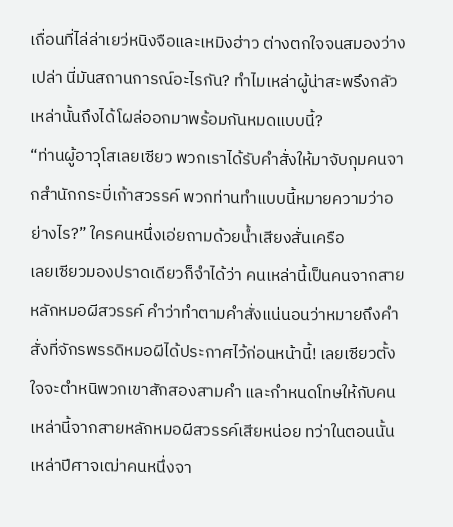เถื่อนที่ไล่ล่าเยว่หนิงจือและเหมิงฮ่าว ต่างตกใจจนสมองว่างเปล่า นี่มันสถานการณ์อะไรกัน? ทำไมเหล่าผู้น่าสะพรึงกลัวเหล่านั้นถึงได้โผล่ออกมาพร้อมกันหมดแบบนี้?
“ท่านผู้อาวุโสเลยเซียว พวกเราได้รับคำสั่งให้มาจับกุมคนจากสำนักกระบี่เก้าสวรรค์ พวกท่านทำแบบนี้หมายความว่าอย่างไร?” ใครคนหนึ่งเอ่ยถามด้วยน้ำเสียงสั่นเครือ
เลยเซียวมองปราดเดียวก็จำได้ว่า คนเหล่านี้เป็นคนจากสายหลักหมอผีสวรรค์ คำว่าทำตามคำสั่งแน่นอนว่าหมายถึงคำสั่งที่จักรพรรดิหมอผีได้ประกาศไว้ก่อนหน้านี้! เลยเซียวตั้งใจจะตำหนิพวกเขาสักสองสามคำ และกำหนดโทษให้กับคนเหล่านี้จากสายหลักหมอผีสวรรค์เสียหน่อย ทว่าในตอนนั้น เหล่าปีศาจเฒ่าคนหนึ่งจา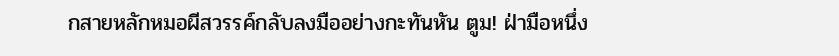กสายหลักหมอผีสวรรค์กลับลงมืออย่างกะทันหัน ตูม! ฝ่ามือหนึ่ง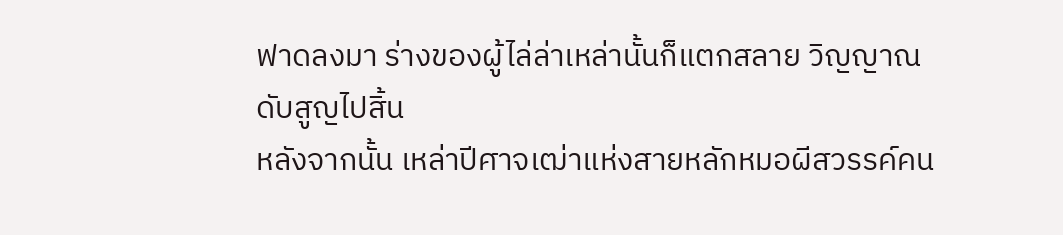ฟาดลงมา ร่างของผู้ไล่ล่าเหล่านั้นก็แตกสลาย วิญญาณดับสูญไปสิ้น
หลังจากนั้น เหล่าปีศาจเฒ่าแห่งสายหลักหมอผีสวรรค์คน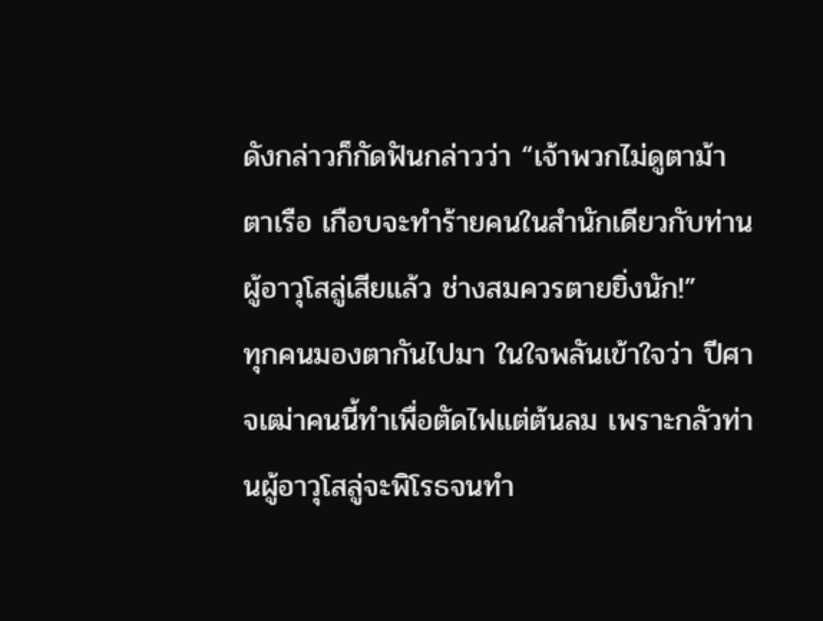ดังกล่าวก็กัดฟันกล่าวว่า “เจ้าพวกไม่ดูตาม้าตาเรือ เกือบจะทำร้ายคนในสำนักเดียวกับท่านผู้อาวุโสลู่เสียแล้ว ช่างสมควรตายยิ่งนัก!”
ทุกคนมองตากันไปมา ในใจพลันเข้าใจว่า ปีศาจเฒ่าคนนี้ทำเพื่อตัดไฟแต่ต้นลม เพราะกลัวท่านผู้อาวุโสลู่จะพิโรธจนทำ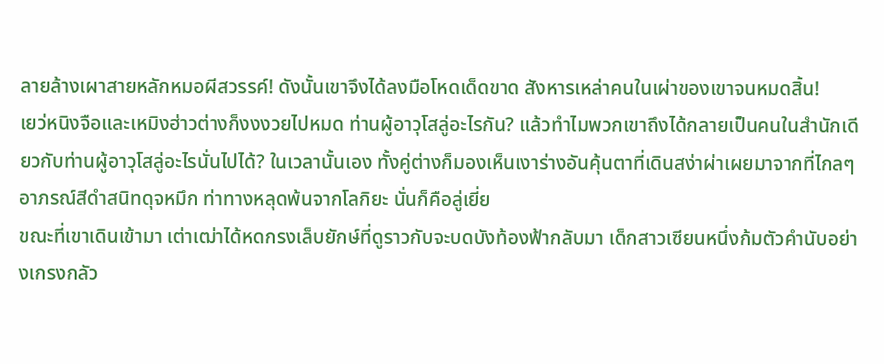ลายล้างเผาสายหลักหมอผีสวรรค์! ดังนั้นเขาจึงได้ลงมือโหดเด็ดขาด สังหารเหล่าคนในเผ่าของเขาจนหมดสิ้น!
เยว่หนิงจือและเหมิงฮ่าวต่างก็งงงวยไปหมด ท่านผู้อาวุโสลู่อะไรกัน? แล้วทำไมพวกเขาถึงได้กลายเป็นคนในสำนักเดียวกับท่านผู้อาวุโสลู่อะไรนั่นไปได้? ในเวลานั้นเอง ทั้งคู่ต่างก็มองเห็นเงาร่างอันคุ้นตาที่เดินสง่าผ่าเผยมาจากที่ไกลๆ อาภรณ์สีดำสนิทดุจหมึก ท่าทางหลุดพ้นจากโลกิยะ นั่นก็คือลู่เยี่ย
ขณะที่เขาเดินเข้ามา เต่าเฒ่าได้หดกรงเล็บยักษ์ที่ดูราวกับจะบดบังท้องฟ้ากลับมา เด็กสาวเซียนหนึ่งก้มตัวคำนับอย่างเกรงกลัว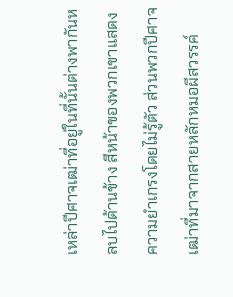เหล่าปีศาจเฒ่าที่อยู่ในที่นั้นต่างพากันหลบไปด้านข้าง สีหน้าของพวกเขาแสดงความยำเกรงโดยไม่รู้ตัว ส่วนพวกปีศาจเฒ่าที่มาจากสายหลักหมอผีสวรรค์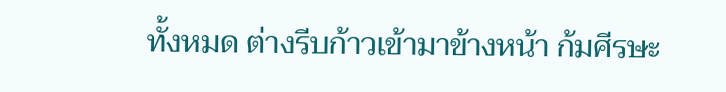ทั้งหมด ต่างรีบก้าวเข้ามาข้างหน้า ก้มศีรษะ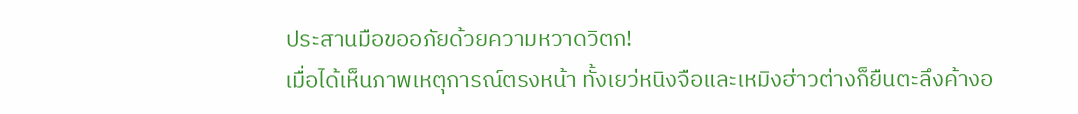ประสานมือขออภัยด้วยความหวาดวิตก!
เมื่อได้เห็นภาพเหตุการณ์ตรงหน้า ทั้งเยว่หนิงจือและเหมิงฮ่าวต่างก็ยืนตะลึงค้างอ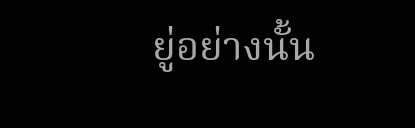ยู่อย่างนั้น